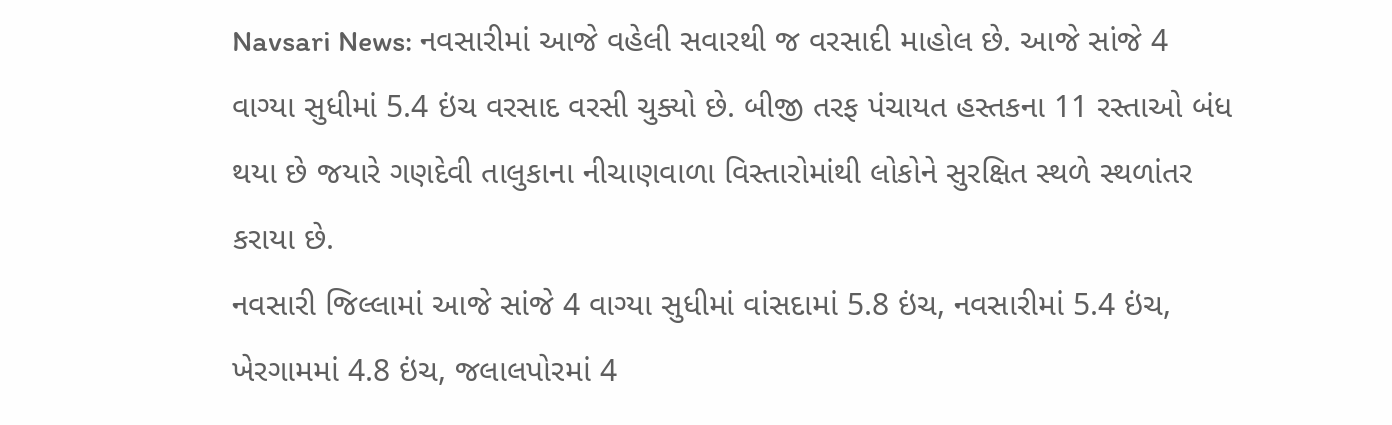Navsari News: નવસારીમાં આજે વહેલી સવારથી જ વરસાદી માહોલ છે. આજે સાંજે 4 વાગ્યા સુધીમાં 5.4 ઇંચ વરસાદ વરસી ચુક્યો છે. બીજી તરફ પંચાયત હસ્તકના 11 રસ્તાઓ બંધ થયા છે જયારે ગણદેવી તાલુકાના નીચાણવાળા વિસ્તારોમાંથી લોકોને સુરક્ષિત સ્થળે સ્થળાંતર કરાયા છે.
નવસારી જિલ્લામાં આજે સાંજે 4 વાગ્યા સુધીમાં વાંસદામાં 5.8 ઇંચ, નવસારીમાં 5.4 ઇંચ, ખેરગામમાં 4.8 ઇંચ, જલાલપોરમાં 4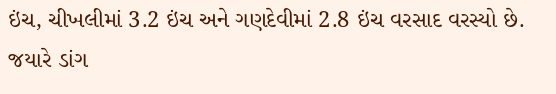ઇંચ, ચીખલીમાં 3.2 ઇંચ અને ગણદેવીમાં 2.8 ઇંચ વરસાદ વરસ્યો છે. જયારે ડાંગ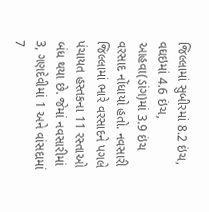જિલ્લામાં સુબીરમાં 8.2 ઇંચ, વઘઇમાં 4.6 ઇંચ, આહવા(ડાંગ)માં 3.9 ઇંચ વરસાદ નોંધાયો હતો. નવસારી જિલ્લામાં ભારે વરસાદને પગલે પંચાયત હસ્તકના 11 રસ્તાઓ બંધ થયા છે. જેમાં નવસારીમાં 3, ગણદેવીમાં 1 અને વાંસદામાં 7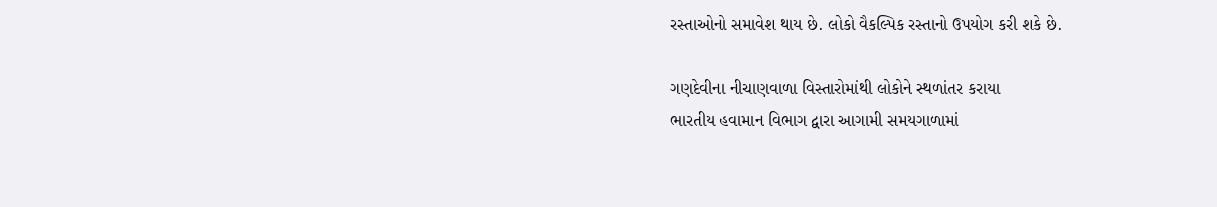રસ્તાઓનો સમાવેશ થાય છે. લોકો વૈકલ્પિક રસ્તાનો ઉપયોગ કરી શકે છે.

ગણદેવીના નીચાણવાળા વિસ્તારોમાંથી લોકોને સ્થળાંતર કરાયા
ભારતીય હવામાન વિભાગ દ્વારા આગામી સમયગાળામાં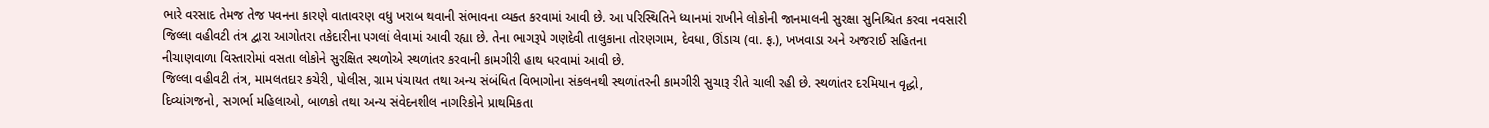ભારે વરસાદ તેમજ તેજ પવનના કારણે વાતાવરણ વધુ ખરાબ થવાની સંભાવના વ્યક્ત કરવામાં આવી છે. આ પરિસ્થિતિને ધ્યાનમાં રાખીને લોકોની જાનમાલની સુરક્ષા સુનિશ્ચિત કરવા નવસારી જિલ્લા વહીવટી તંત્ર દ્વારા આગોતરા તકેદારીના પગલાં લેવામાં આવી રહ્યા છે. તેના ભાગરૂપે ગણદેવી તાલુકાના તોરણગામ, દેવધા, ઊંડાચ (વા. ફ.), ખખવાડા અને અજરાઈ સહિતના નીચાણવાળા વિસ્તારોમાં વસતા લોકોને સુરક્ષિત સ્થળોએ સ્થળાંતર કરવાની કામગીરી હાથ ધરવામાં આવી છે.
જિલ્લા વહીવટી તંત્ર, મામલતદાર કચેરી, પોલીસ, ગ્રામ પંચાયત તથા અન્ય સંબંધિત વિભાગોના સંકલનથી સ્થળાંતરની કામગીરી સુચારૂ રીતે ચાલી રહી છે. સ્થળાંતર દરમિયાન વૃદ્ધો, દિવ્યાંગજનો, સગર્ભા મહિલાઓ, બાળકો તથા અન્ય સંવેદનશીલ નાગરિકોને પ્રાથમિકતા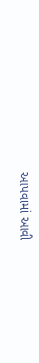આપવામાં આવી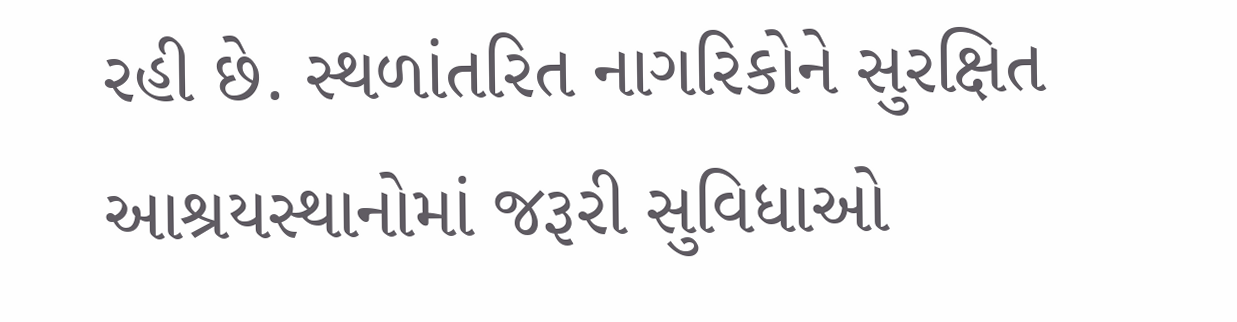રહી છે. સ્થળાંતરિત નાગરિકોને સુરક્ષિત આશ્રયસ્થાનોમાં જરૂરી સુવિધાઓ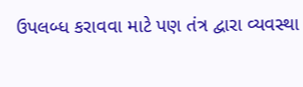ઉપલબ્ધ કરાવવા માટે પણ તંત્ર દ્વારા વ્યવસ્થા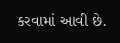કરવામાં આવી છે.